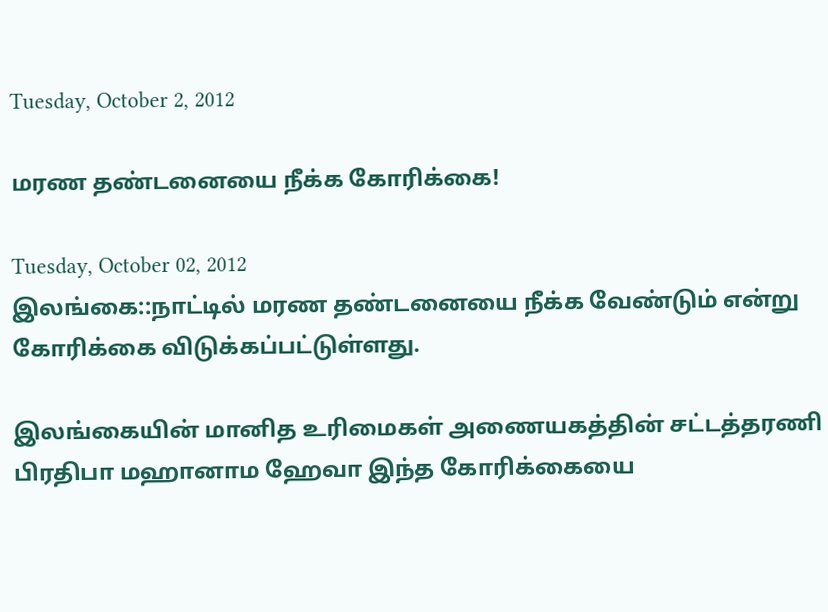Tuesday, October 2, 2012

மரண தண்டனையை நீக்க கோரிக்கை!

Tuesday, October 02, 2012
இலங்கை::நாட்டில் மரண தண்டனையை நீக்க வேண்டும் என்று கோரிக்கை விடுக்கப்பட்டுள்ளது.

இலங்கையின் மானித உரிமைகள் அணையகத்தின் சட்டத்தரணி பிரதிபா மஹானாம ஹேவா இந்த கோரிக்கையை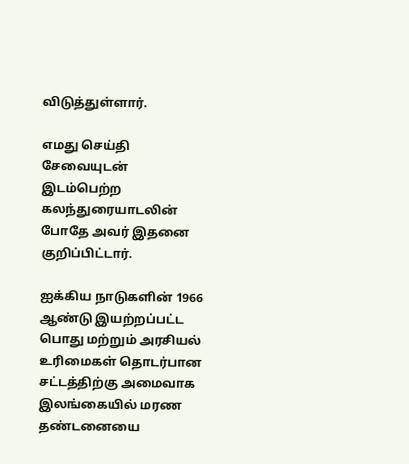விடுத்துள்ளார்.

எமது செய்தி சேவையுடன் இடம்பெற்ற கலந்துரையாடலின் போதே அவர் இதனை குறிப்பிட்டார்.

ஐக்கிய நாடுகளின் 1966 ஆண்டு இயற்றப்பட்ட பொது மற்றும் அரசியல் உரிமைகள் தொடர்பான சட்டத்திற்கு அமைவாக இலங்கையில் மரண தண்டனையை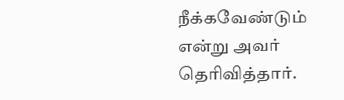நீக்கவேண்டும் என்று அவர் தெரிவித்தார்.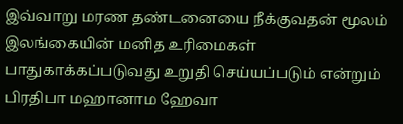இவ்வாறு மரண தண்டனையை நீக்குவதன் மூலம் இலங்கையின் மனித உரிமைகள் பாதுகாக்கப்படுவது உறுதி செய்யப்படும் என்றும் பிரதிபா மஹானாம ஹேவா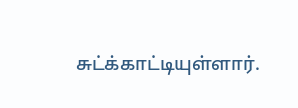சுட்க்காட்டியுள்ளார்.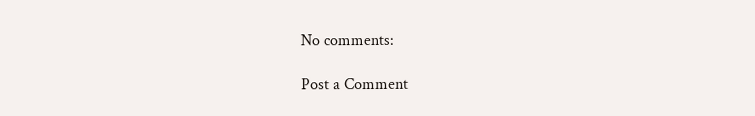No comments:

Post a Comment